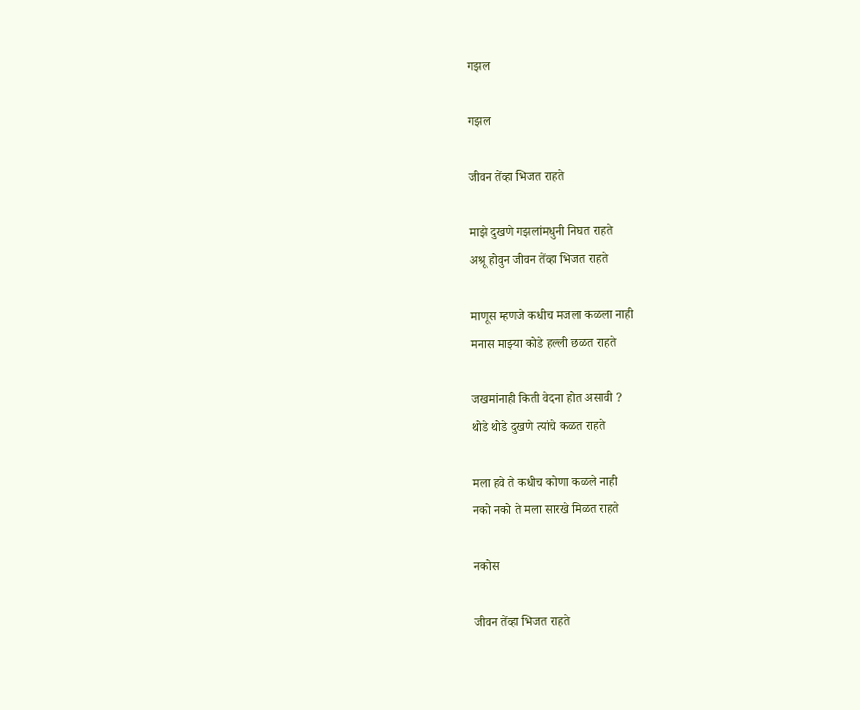गझल

गझल

जीवन तेंव्हा भिजत राहते

माझे दुखणे गझलांमधुनी निघत राहते
अश्रू होवुन जीवन तेंव्हा भिजत राहते

माणूस म्हणजे कधीच मजला कळला नाही
मनास माझ्या कोडे हल्ली छळत राहते

जखमांनाही किती वेदना होत असावी ?
थोडे थोडे दुखणे त्यांचे कळत राहते

मला हवे ते कधीच कोणा कळले नाही
नको नको ते मला सारखे मिळत राहते

नकोस

जीवन तेंव्हा भिजत राहते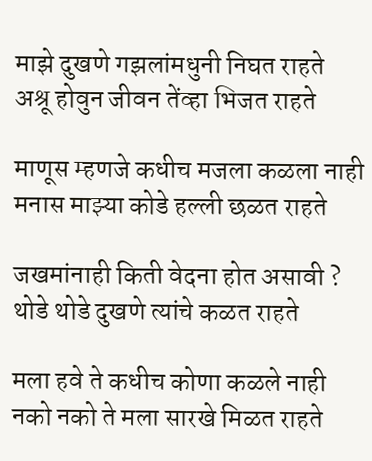माझे दुखणे गझलांमधुनी निघत राहते
अश्रू होवुन जीवन तेंव्हा भिजत राहते

माणूस म्हणजे कधीच मजला कळला नाही
मनास माझ्या कोडे हल्ली छळत राहते

जखमांनाही किती वेदना होत असावी ?
थोडे थोडे दुखणे त्यांचे कळत राहते

मला हवे ते कधीच कोणा कळले नाही
नको नको ते मला सारखे मिळत राहते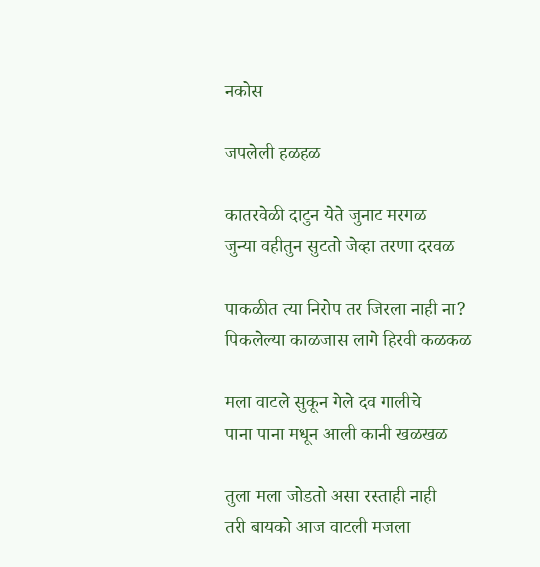नकोस

जपलेली हळहळ

कातरवेळी दाटुन येते जुनाट मरगळ
जुन्या वहीतुन सुटतो जेव्हा तरणा दरवळ

पाकळीत त्या निरोप तर जिरला नाही ना?
पिकलेल्या काळजास लागे हिरवी कळकळ

मला वाटले सुकून गेले दव गालीचे
पाना पाना मधून आली कानी खळखळ

तुला मला जोडतो असा रस्ताही नाही
तरी बायको आज वाटली मजला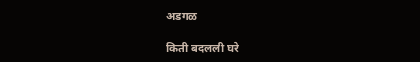अडगळ

किती बदलली घरे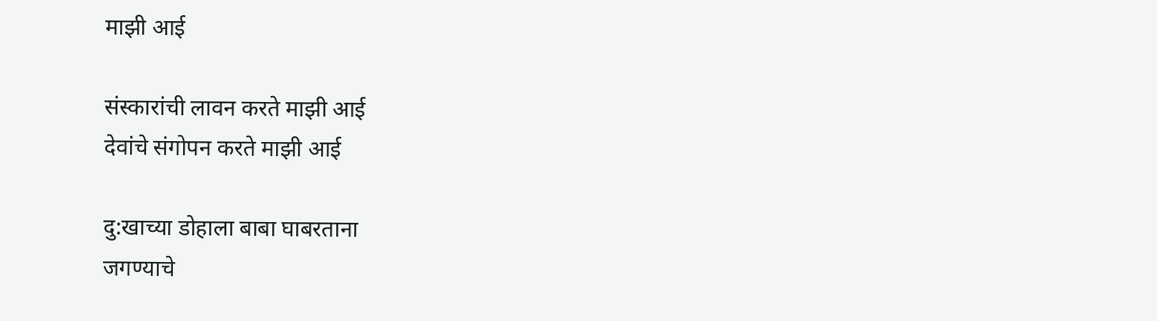माझी आई

संस्कारांची लावन करते माझी आई
देवांचे संगोपन करते माझी आई

दु:खाच्या डोहाला बाबा घाबरताना
जगण्याचे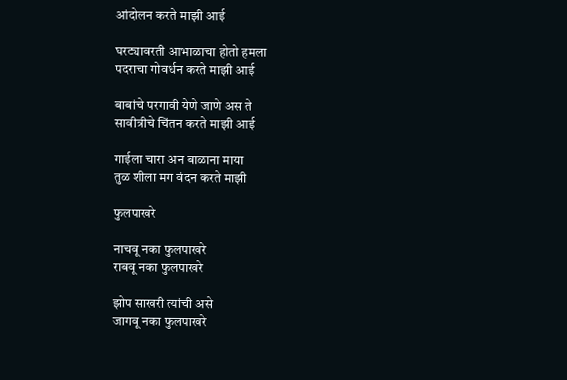आंदोलन करते माझी आई

घरट्यावरती आभाळाचा होतो हमला
पदराचा गोवर्धन करते माझी आई

बाबांचे परगावी येणे जाणे अस ते
सावीत्रीचे चिंतन करते माझी आई

गाईला चारा अन बाळाना माया
तुळ शीला मग वंदन करते माझी

फुलपाखरे

नाचवू नका फुलपाखरे
राबवू नका फुलपाखरे

झोप साखरी त्यांची असे
जागवू नका फुलपाखरे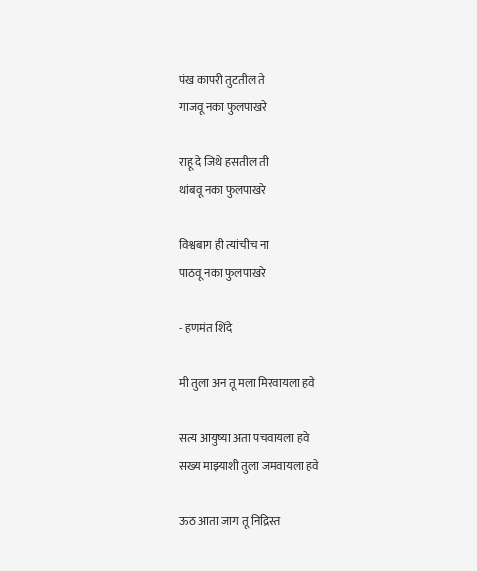पंख कापरी तुटतील ते
गाजवू नका फुलपाखरे

राहू दे जिथे हसतील ती
थांबवू नका फुलपाखरे

विश्वबाग ही त्यांचीच ना
पाठवू नका फुलपाखरे

- हणमंत शिंदे

मी तुला अन तू मला मिरवायला हवे

सत्य आयुष्या अता पचवायला हवे
सख्य माझ्याशी तुला जमवायला हवे

ऊठ आता जाग तू निद्रिस्त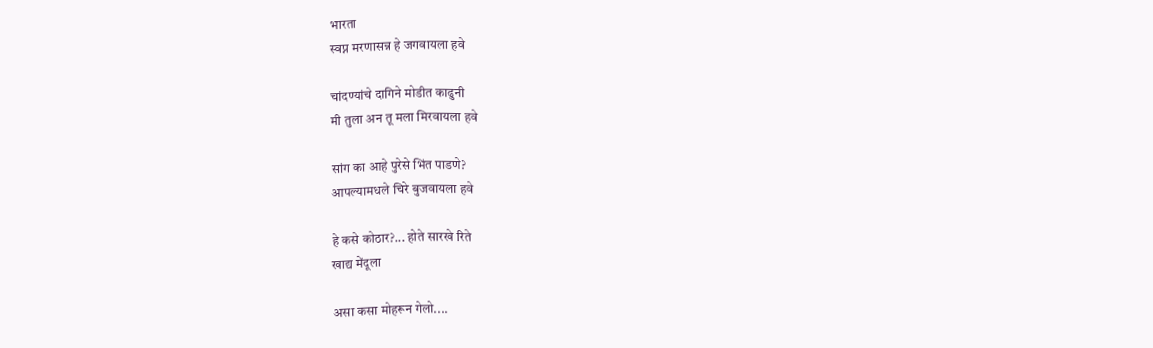भारता
स्वप्न मरणासन्न हे जगवायला हवे

चांदण्यांचे दागिने मोडीत काढुनी
मी तुला अन तू मला मिरवायला हवे

सांग का आहे पुरेसे भिंत पाडणे?
आपल्यामधले चिरे बुजवायला हवे

हे कसे कोठार?... होते सारखे रिते
खाद्य मेंदूला

असा कसा मोहरून गेलो....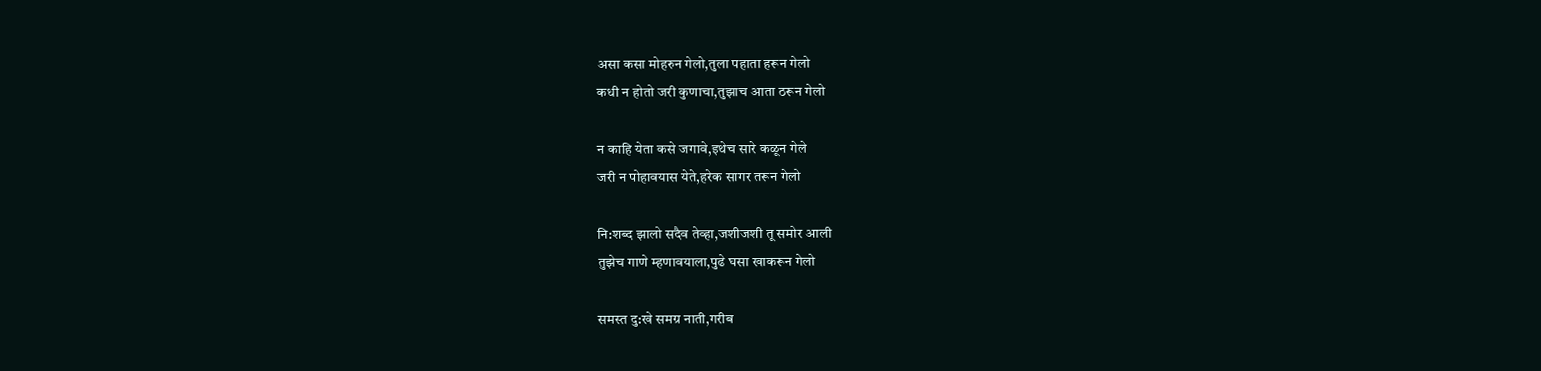असा कसा मोहरुन गेलो,तुला पहाता हरून गेलो
कधी न होतो जरी कुणाचा,तुझाच आता ठरून गेलो

न काहि येता कसे जगावे,इथेच सारे कळून गेले
जरी न पोहावयास येते,हरेक सागर तरून गेलो

नि:शब्द झालो सदैव तेव्हा,जशीजशी तू समोर आली
तुझेच गाणे म्हणावयाला,पुढे घसा खाकरून गेलो

समस्त दु:खे समग्र नाती,गरीब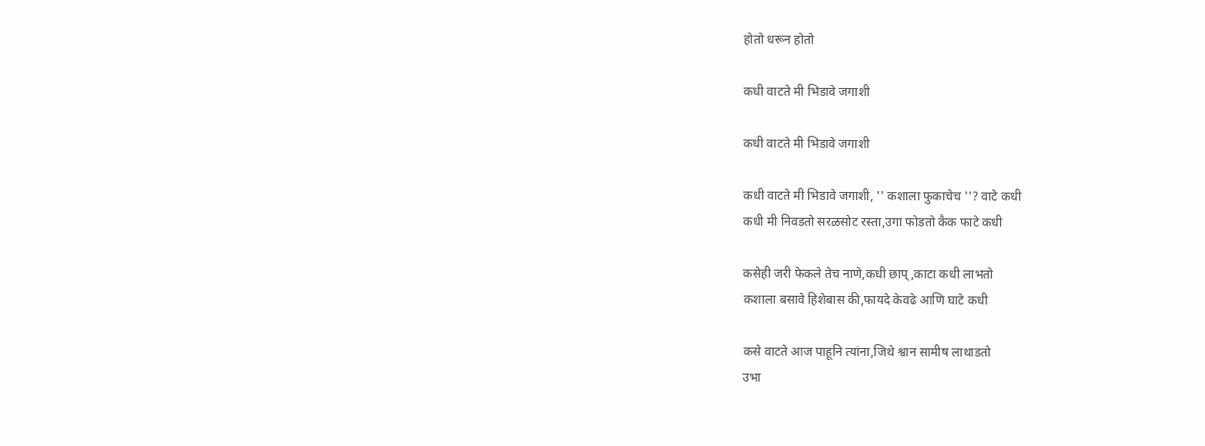होतो धरून होतो

कधी वाटते मी भिडावे जगाशी

कधी वाटते मी भिडावे जगाशी

कधी वाटते मी भिडावे जगाशी, '' कशाला फुकाचेच ''? वाटे कधी
कधी मी निवडतो सरळसोट रस्ता,उगा फोडतो कैक फाटे कधी

कसेही जरी फेकले तेच नाणे,कधी छाप्,काटा कधी लाभतो
कशाला बसावे हिशेबास की,फायदे केवढे आणि घाटे कधी

कसे वाटते आज पाहूनि त्यांना,जिथे श्वान सामीष लाथाडतो
उभा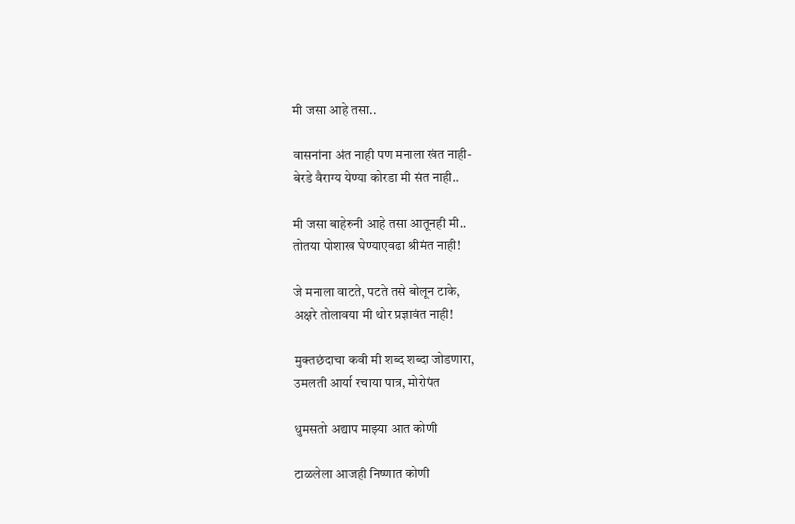मी जसा आहे तसा..

वासनांना अंत नाही पण मनाला खंत नाही-
बेरडे वैराग्य येण्या कोरडा मी संत नाही..

मी जसा बाहेरुनी आहे तसा आतूनही मी..
तोतया पोशाख घेण्याएवढा श्रीमंत नाही!

जे मनाला वाटते, पटते तसे बोलून टाके,
अक्षरे तोलावया मी थोर प्रज्ञावंत नाही!

मुक्तछंदाचा कवी मी शब्द शब्दा जोडणारा,
उमलती आर्या रचाया पात्र, मोरोपंत

धुमसतो अद्याप माझ्या आत कोणी

टाळलेला आजही निष्णात कोणी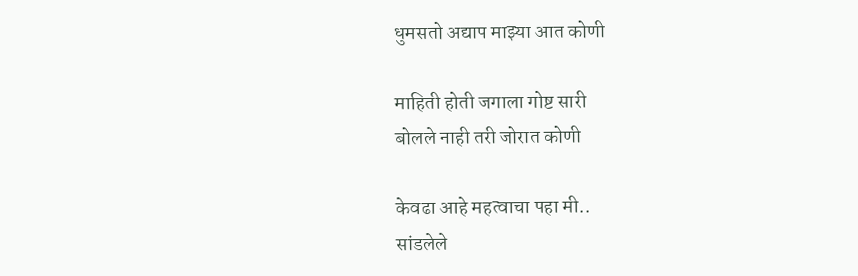धुमसतो अद्याप माझ्या आत कोणी

माहिती होती जगाला गोष्ट सारी
बोलले नाही तरी जोरात कोणी

केवढा आहे महत्वाचा पहा मी..
सांडलेले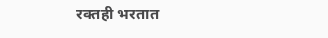रक्तही भरतात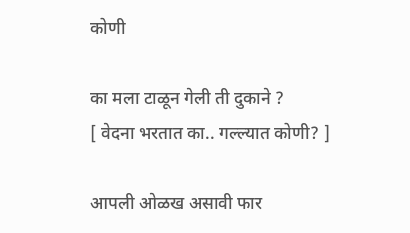कोणी

का मला टाळून गेली ती दुकाने ?
[ वेदना भरतात का.. गल्ल्यात कोणी? ]

आपली ओळख असावी फार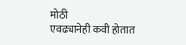मोठी
एवढ्यानेही कवी होतात